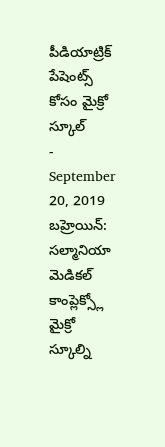పీడియాట్రిక్ పేషెంట్స్ కోసం మైక్రో స్కూల్
- September 20, 2019
బహ్రెయిన్: సల్మానియా మెడికల్ కాంప్లెక్స్లో మైక్రో స్కూల్ని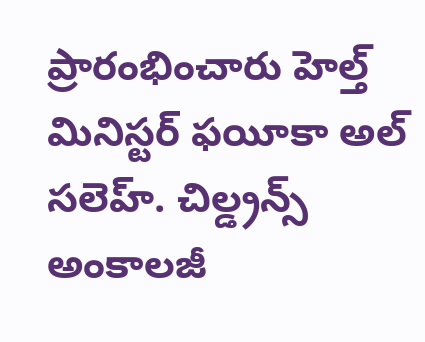ప్రారంభించారు హెల్త్ మినిస్టర్ ఫయీకా అల్ సలెహ్. చిల్డ్రన్స్ అంకాలజీ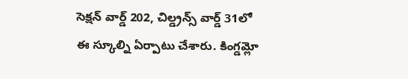సెక్షన్ వార్డ్ 202, చిల్డ్రన్స్ వార్డ్ 31లో ఈ స్కూల్ని ఏర్పాటు చేశారు. కింగ్డమ్లో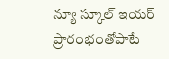న్యూ స్కూల్ ఇయర్ ప్రారంభంతోపాటే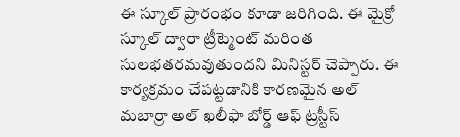ఈ స్కూల్ ప్రారంభం కూడా జరిగింది. ఈ మైక్రో స్కూల్ ద్వారా ట్రీట్మెంట్ మరింత సులభతరమవుతుందని మినిస్టర్ చెప్పారు. ఈ కార్యక్రమం చేపట్టడానికి కారణమైన అల్ మబార్రా అల్ ఖలీఫా బోర్డ్ ఆఫ్ ట్రస్టీస్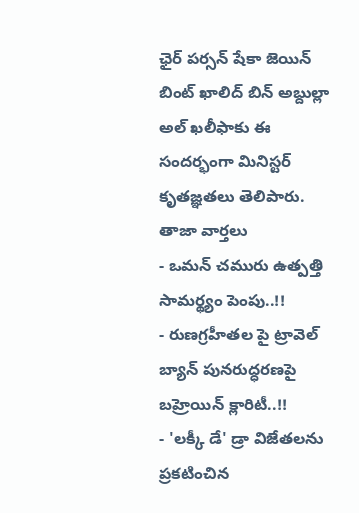ఛైర్ పర్సన్ షేకా జెయిన్ బింట్ ఖాలిద్ బిన్ అబ్దుల్లా అల్ ఖలీఫాకు ఈ సందర్భంగా మినిస్టర్ కృతజ్ఞతలు తెలిపారు.
తాజా వార్తలు
- ఒమన్ చమురు ఉత్పత్తి సామర్థ్యం పెంపు..!!
- రుణగ్రహీతల పై ట్రావెల్ బ్యాన్ పునరుద్ధరణపై బహ్రెయిన్ క్లారిటీ..!!
- 'లక్కీ డే' డ్రా విజేతలను ప్రకటించిన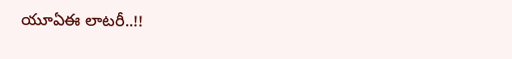యూఏఈ లాటరీ..!!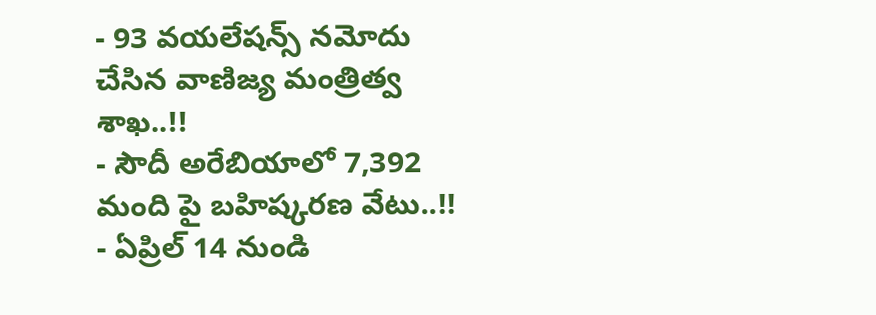- 93 వయలేషన్స్ నమోదు చేసిన వాణిజ్య మంత్రిత్వ శాఖ..!!
- సౌదీ అరేబియాలో 7,392 మంది పై బహిష్కరణ వేటు..!!
- ఏప్రిల్ 14 నుండి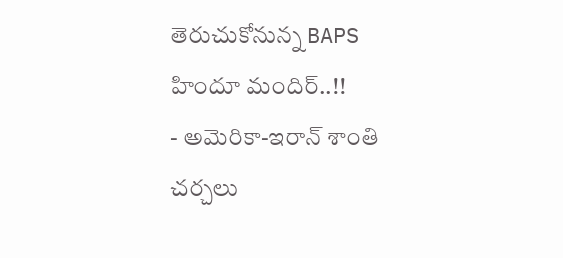తెరుచుకోనున్న BAPS హిందూ మందిర్..!!
- అమెరికా-ఇరాన్ శాంతి చర్చలు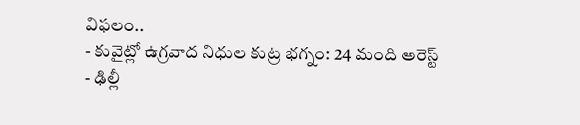విఫలం..
- కువైట్లో ఉగ్రవాద నిధుల కుట్ర భగ్నం: 24 మంది అరెస్ట్
- ఢిల్లీ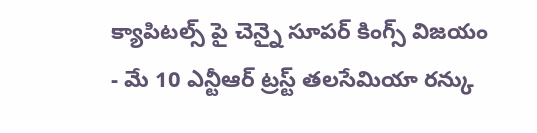క్యాపిటల్స్ పై చెన్నై సూపర్ కింగ్స్ విజయం
- మే 10 ఎన్టీఆర్ ట్రస్ట్ తలసేమియా రన్కు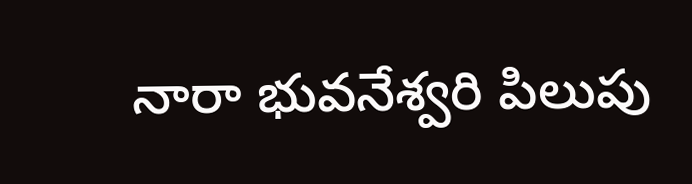నారా భువనేశ్వరి పిలుపు